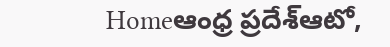Homeఆంధ్ర ప్రదేశ్ఆటో,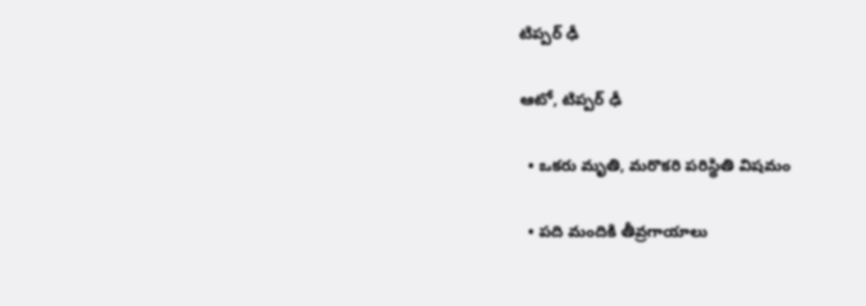టిప్ప‌ర్ ఢీ

ఆటో, టిప్ప‌ర్ ఢీ

  • ఒక‌రు మృతి, మ‌రొక‌రి ప‌రిస్థితి విష‌మం

  • ప‌ది మందికి తీవ్ర‌గాయాలు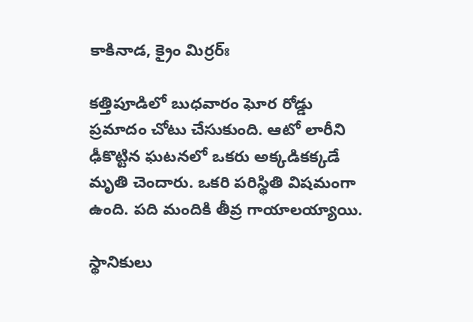కాకినాడ, క్రైం మిర్ర‌ర్ః

కత్తిపూడిలో బుధ‌వారం ఘోర రోడ్డు ప్రమాదం చోటు చేసుకుంది. ఆటో లారీని ఢీకొట్టిన ఘ‌ట‌న‌లో ఒకరు అక్క‌డిక‌క్క‌డే మృతి చెందారు. ఒక‌రి ప‌రిస్థితి విష‌మంగా ఉంది. ప‌ది మందికి తీవ్ర గాయాల‌య్యాయి.

స్థానికులు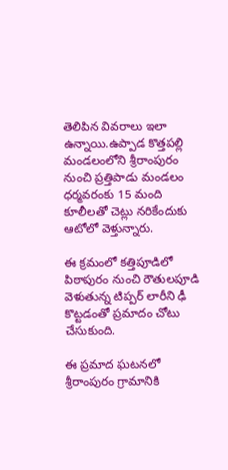తెలిపిన వివ‌రాలు ఇలా ఉన్నాయి.ఉప్పాడ కొత్తపల్లి మండలంలోని శ్రీరాంపురం నుంచి ప్రత్తిపాడు మండలం ధర్మవరంకు 15 మంది కూలీల‌తో చెట్లు నరికేందుకు ఆటోలో వెళ్తున్నారు.

ఈ క్ర‌మంలో కత్తిపూడిలో పిఠాపురం నుంచి రౌతులపూడి వెళుతున్న టిప్పర్ లారీని ఢీ కొట్టడంతో ప్రమాదం చోటు చేసుకుంది.

ఈ ప్రమాద ఘ‌ట‌న‌లో శ్రీరాంపురం గ్రామానికి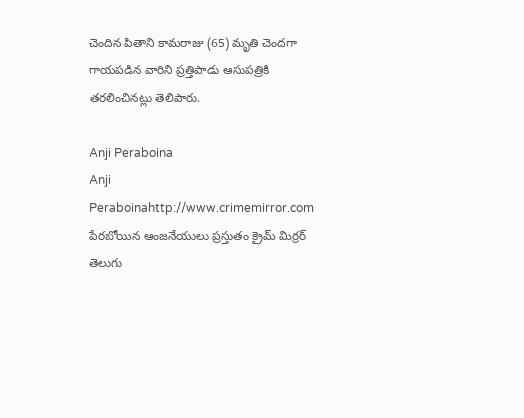చెందిన పితాని కామరాజు (65) మృతి చెంద‌గా గాయ‌పడిన వారిని ప్రత్తిపాడు ఆసుపత్రికి తరలించిన‌ట్లు తెలిపారు.

Anji Peraboina
Anji Peraboinahttp://www.crimemirror.com
పేరబోయిన ఆంజనేయులు ప్రస్తుతం క్రైమ్ మిర్రర్ తెలుగు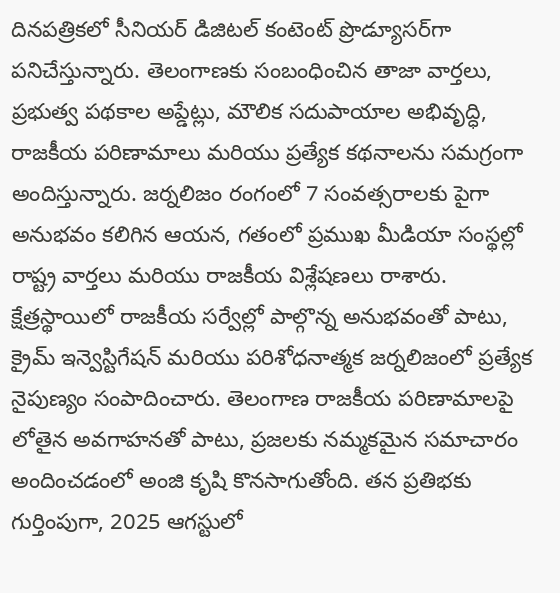దినపత్రికలో సీనియర్ డిజిటల్ కంటెంట్ ప్రొడ్యూసర్‌గా పనిచేస్తున్నారు. తెలంగాణకు సంబంధించిన తాజా వార్తలు, ప్రభుత్వ పథకాల అప్డేట్లు, మౌలిక సదుపాయాల అభివృద్ధి, రాజకీయ పరిణామాలు మరియు ప్రత్యేక కథనాలను సమగ్రంగా అందిస్తున్నారు. జర్నలిజం రంగంలో 7 సంవత్సరాలకు పైగా అనుభవం కలిగిన ఆయన, గతంలో ప్రముఖ మీడియా సంస్థల్లో రాష్ట్ర వార్తలు మరియు రాజకీయ విశ్లేషణలు రాశారు. క్షేత్రస్థాయిలో రాజకీయ సర్వేల్లో పాల్గొన్న అనుభవంతో పాటు, క్రైమ్ ఇన్వెస్టిగేషన్ మరియు పరిశోధనాత్మక జర్నలిజంలో ప్రత్యేక నైపుణ్యం సంపాదించారు. తెలంగాణ రాజకీయ పరిణామాలపై లోతైన అవగాహనతో పాటు, ప్రజలకు నమ్మకమైన సమాచారం అందించడంలో అంజి కృషి కొనసాగుతోంది. తన ప్రతిభకు గుర్తింపుగా, 2025 ఆగస్టులో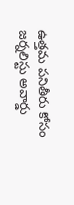ఉత్తమ పనితీరు కోసం జర్నలిస్టు అవార్డు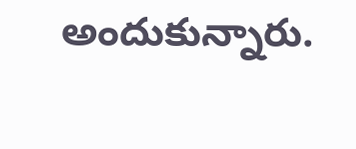అందుకున్నారు.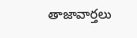తాజావార్తలు